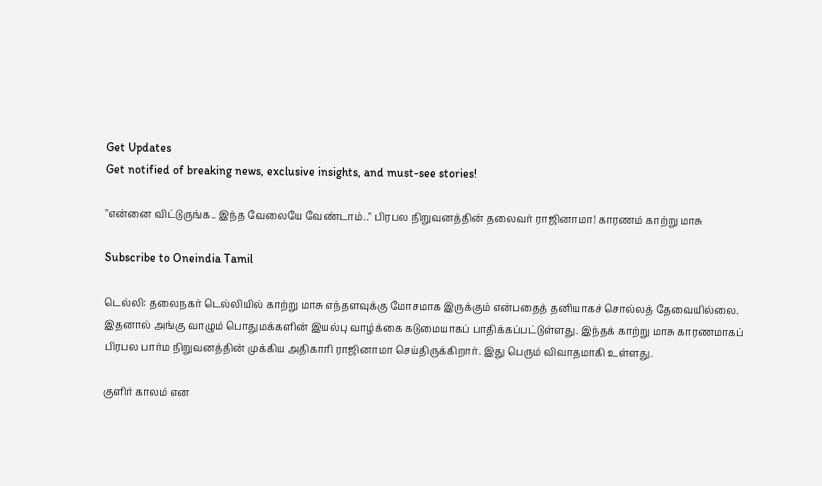Get Updates
Get notified of breaking news, exclusive insights, and must-see stories!

"என்னை விட்டுருங்க.. இந்த வேலையே வேண்டாம்.." பிரபல நிறுவனத்தின் தலைவர் ராஜினாமா! காரணம் காற்று மாசு

Subscribe to Oneindia Tamil

டெல்லி: தலைநகர் டெல்லியில் காற்று மாசு எந்தளவுக்கு மோசமாக இருக்கும் என்பதைத் தனியாகச் சொல்லத் தேவையில்லை. இதனால் அங்கு வாழும் பொதுமக்களின் இயல்பு வாழ்க்கை கடுமையாகப் பாதிக்கப்பட்டுள்ளது. இந்தக் காற்று மாசு காரணமாகப் பிரபல பார்ம நிறுவனத்தின் முக்கிய அதிகாரி ராஜினாமா செய்திருக்கிறார். இது பெரும் விவாதமாகி உள்ளது.

குளிர் காலம் என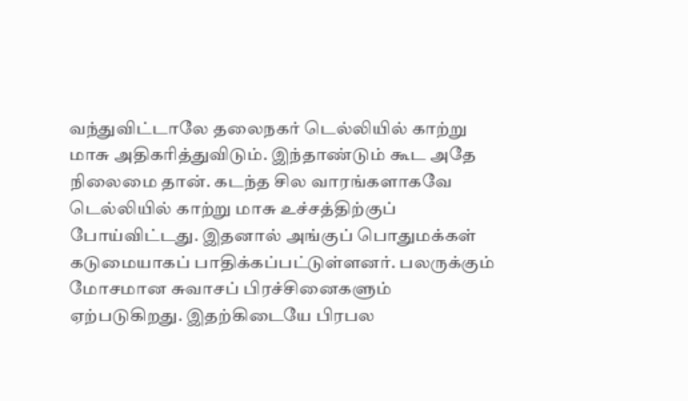வந்துவிட்டாலே தலைநகர் டெல்லியில் காற்று மாசு அதிகரித்துவிடும். இந்தாண்டும் கூட அதே நிலைமை தான். கடந்த சில வாரங்களாகவே டெல்லியில் காற்று மாசு உச்சத்திற்குப் போய்விட்டது. இதனால் அங்குப் பொதுமக்கள் கடுமையாகப் பாதிக்கப்பட்டுள்ளனர். பலருக்கும் மோசமான சுவாசப் பிரச்சினைகளும் ஏற்படுகிறது. இதற்கிடையே பிரபல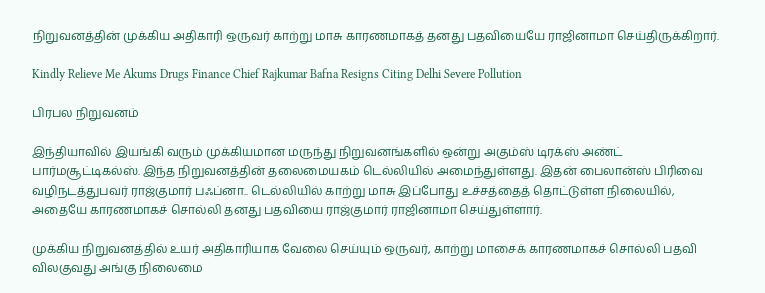நிறுவனத்தின் முக்கிய அதிகாரி ஒருவர் காற்று மாசு காரணமாகத் தனது பதவியையே ராஜினாமா செய்திருக்கிறார்.

Kindly Relieve Me Akums Drugs Finance Chief Rajkumar Bafna Resigns Citing Delhi Severe Pollution

பிரபல நிறுவனம்

இந்தியாவில் இயங்கி வரும் முக்கியமான மருந்து நிறுவனங்களில் ஒன்று அகும்ஸ் டிரக்ஸ் அண்ட் பார்மசூட்டிகல்ஸ். இந்த நிறுவனத்தின் தலைமையகம் டெல்லியில் அமைந்துள்ளது. இதன் பைலான்ஸ் பிரிவை வழிநடத்துபவர் ராஜ்குமார் பஃப்னா.. டெல்லியில் காற்று மாசு இப்போது உச்சத்தைத் தொட்டுள்ள நிலையில், அதையே காரணமாகச் சொல்லி தனது பதவியை ராஜ்குமார் ராஜினாமா செய்துள்ளார்.

முக்கிய நிறுவனத்தில் உயர் அதிகாரியாக வேலை செய்யும் ஒருவர், காற்று மாசைக் காரணமாகச் சொல்லி பதவி விலகுவது அங்கு நிலைமை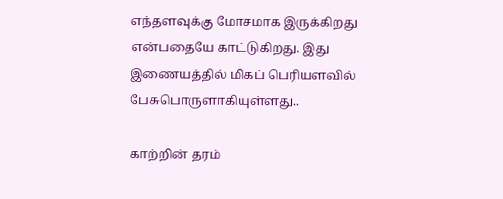எந்தளவுக்கு மோசமாக இருக்கிறது என்பதையே காட்டுகிறது. இது இணையத்தில் மிகப் பெரியளவில் பேசுபொருளாகியுள்ளது..

காற்றின் தரம்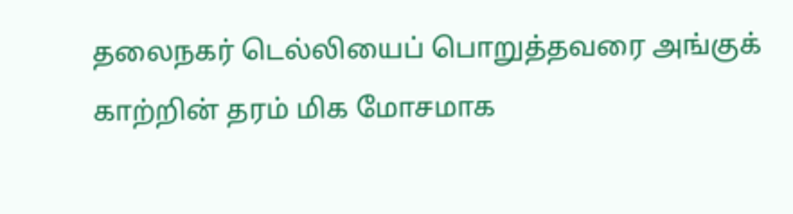தலைநகர் டெல்லியைப் பொறுத்தவரை அங்குக் காற்றின் தரம் மிக மோசமாக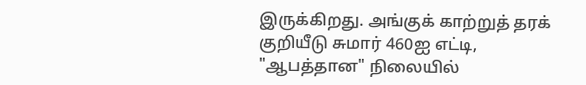இருக்கிறது. அங்குக் காற்றுத் தரக் குறியீடு சுமார் 460ஐ எட்டி, "ஆபத்தான" நிலையில்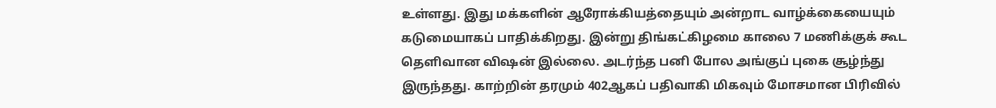உள்ளது. இது மக்களின் ஆரோக்கியத்தையும் அன்றாட வாழ்க்கையையும் கடுமையாகப் பாதிக்கிறது. இன்று திங்கட்கிழமை காலை 7 மணிக்குக் கூட தெளிவான விஷன் இல்லை. அடர்ந்த பனி போல அங்குப் புகை சூழ்ந்து இருந்தது. காற்றின் தரமும் 402ஆகப் பதிவாகி மிகவும் மோசமான பிரிவில்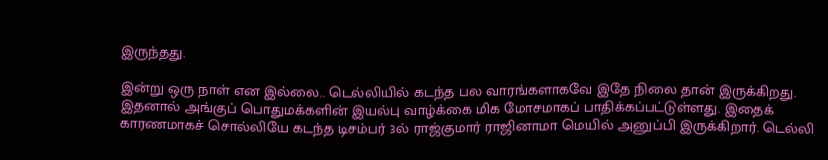இருந்தது.

இன்று ஒரு நாள் என இல்லை.. டெல்லியில் கடந்த பல வாரங்களாகவே இதே நிலை தான் இருக்கிறது. இதனால் அங்குப் பொதுமக்களின் இயல்பு வாழ்க்கை மிக மோசமாகப் பாதிக்கப்பட்டுள்ளது. இதைக் காரணமாகச் சொல்லியே கடந்த டிசம்பர் 3ல் ராஜ்குமார் ராஜினாமா மெயில் அனுப்பி இருக்கிறார். டெல்லி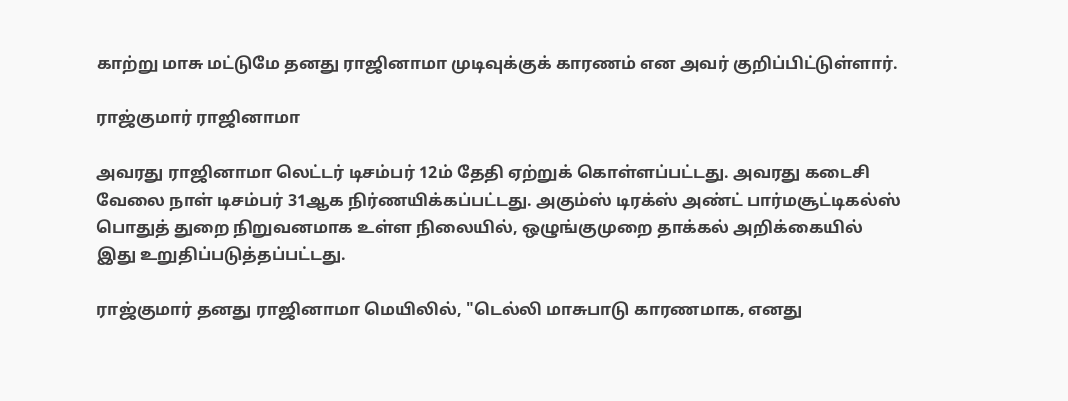காற்று மாசு மட்டுமே தனது ராஜினாமா முடிவுக்குக் காரணம் என அவர் குறிப்பிட்டுள்ளார்.

ராஜ்குமார் ராஜினாமா

அவரது ராஜினாமா லெட்டர் டிசம்பர் 12ம் தேதி ஏற்றுக் கொள்ளப்பட்டது. அவரது கடைசி வேலை நாள் டிசம்பர் 31ஆக நிர்ணயிக்கப்பட்டது. அகும்ஸ் டிரக்ஸ் அண்ட் பார்மசூட்டிகல்ஸ் பொதுத் துறை நிறுவனமாக உள்ள நிலையில், ஒழுங்குமுறை தாக்கல் அறிக்கையில் இது உறுதிப்படுத்தப்பட்டது.

ராஜ்குமார் தனது ராஜினாமா மெயிலில், "டெல்லி மாசுபாடு காரணமாக, எனது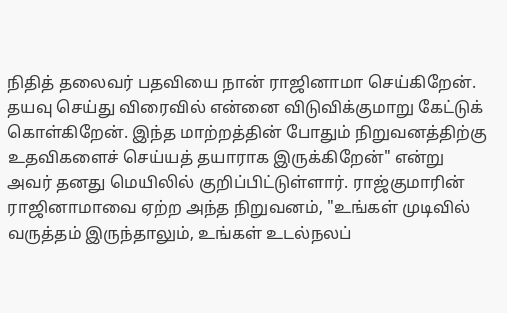நிதித் தலைவர் பதவியை நான் ராஜினாமா செய்கிறேன். தயவு செய்து விரைவில் என்னை விடுவிக்குமாறு கேட்டுக் கொள்கிறேன். இந்த மாற்றத்தின் போதும் நிறுவனத்திற்கு உதவிகளைச் செய்யத் தயாராக இருக்கிறேன்" என்று அவர் தனது மெயிலில் குறிப்பிட்டுள்ளார். ராஜ்குமாரின் ராஜினாமாவை ஏற்ற அந்த நிறுவனம், "உங்கள் முடிவில் வருத்தம் இருந்தாலும், உங்கள் உடல்நலப்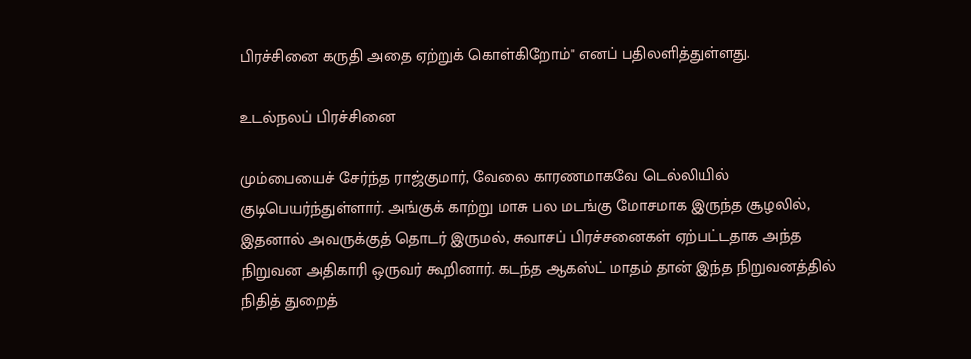பிரச்சினை கருதி அதை ஏற்றுக் கொள்கிறோம்" எனப் பதிலளித்துள்ளது.

உடல்நலப் பிரச்சினை

மும்பையைச் சேர்ந்த ராஜ்குமார், வேலை காரணமாகவே டெல்லியில் குடிபெயர்ந்துள்ளார். அங்குக் காற்று மாசு பல மடங்கு மோசமாக இருந்த சூழலில், இதனால் அவருக்குத் தொடர் இருமல், சுவாசப் பிரச்சனைகள் ஏற்பட்டதாக அந்த நிறுவன அதிகாரி ஒருவர் கூறினார். கடந்த ஆகஸ்ட் மாதம் தான் இந்த நிறுவனத்தில் நிதித் துறைத்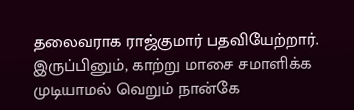தலைவராக ராஜ்குமார் பதவியேற்றார். இருப்பினும், காற்று மாசை சமாளிக்க முடியாமல் வெறும் நான்கே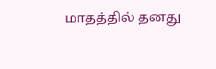மாதத்தில் தனது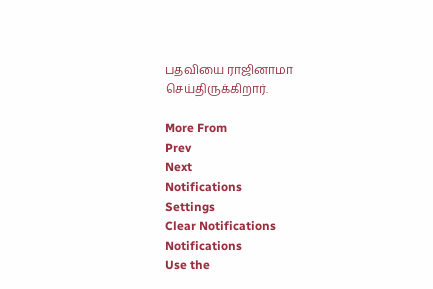பதவியை ராஜினாமா செய்திருக்கிறார்.

More From
Prev
Next
Notifications
Settings
Clear Notifications
Notifications
Use the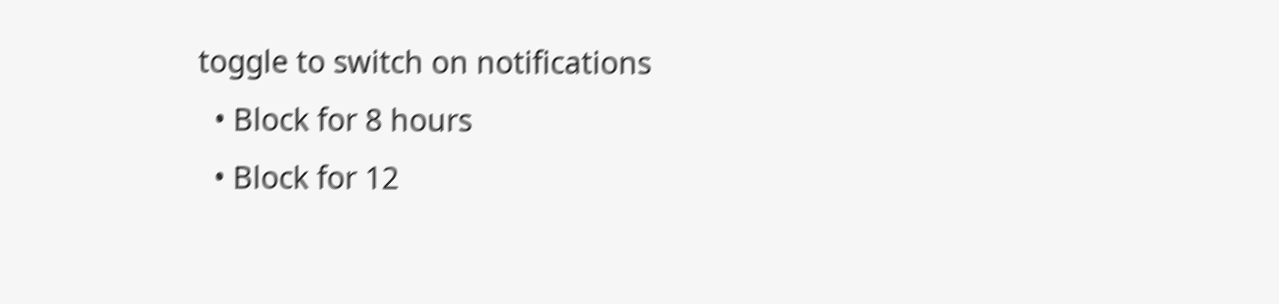toggle to switch on notifications
  • Block for 8 hours
  • Block for 12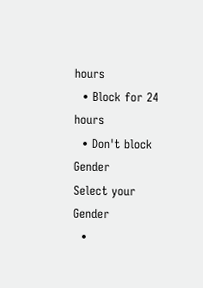hours
  • Block for 24 hours
  • Don't block
Gender
Select your Gender
  •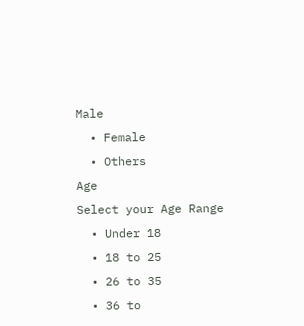Male
  • Female
  • Others
Age
Select your Age Range
  • Under 18
  • 18 to 25
  • 26 to 35
  • 36 to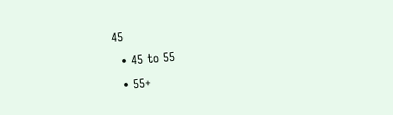45
  • 45 to 55
  • 55+